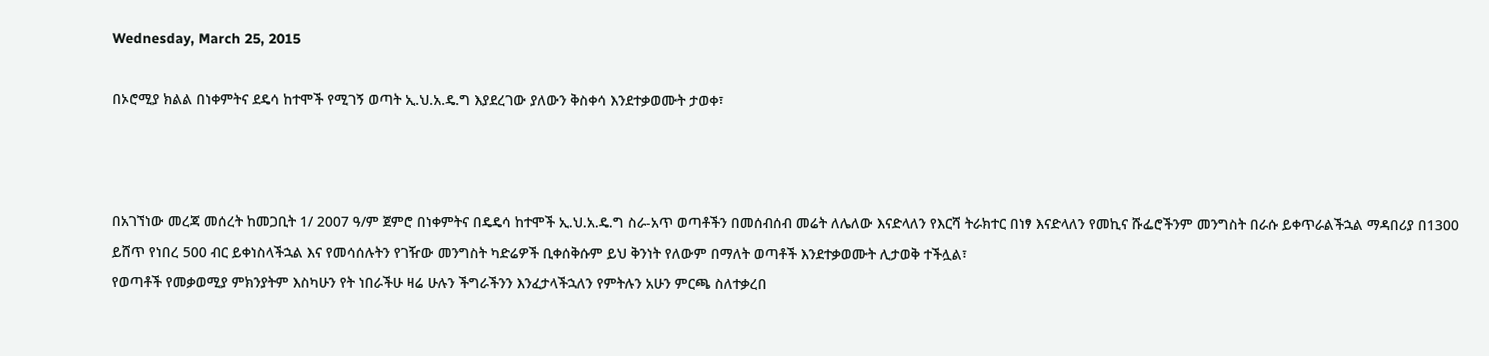Wednesday, March 25, 2015

በኦሮሚያ ክልል በነቀምትና ደዴሳ ከተሞች የሚገኝ ወጣት ኢ.ህ.አ.ዴ.ግ እያደረገው ያለውን ቅስቀሳ እንደተቃወሙት ታወቀ፣



በአገኘነው መረጃ መሰረት ከመጋቢት 1/ 2007 ዓ/ም ጀምሮ በነቀምትና በዴዴሳ ከተሞች ኢ.ህ.አ.ዴ.ግ ስራ-አጥ ወጣቶችን በመሰብሰብ መሬት ለሌለው እናድላለን የእርሻ ትራክተር በነፃ እናድላለን የመኪና ሹፌሮችንም መንግስት በራሱ ይቀጥራልችኋል ማዳበሪያ በ1300 ይሸጥ የነበረ 500 ብር ይቀነስላችኋል እና የመሳሰሉትን የገዥው መንግስት ካድሬዎች ቢቀሰቅሱም ይህ ቅንነት የለውም በማለት ወጣቶች እንደተቃወሙት ሊታወቅ ተችሏል፣
የወጣቶች የመቃወሚያ ምክንያትም እስካሁን የት ነበራችሁ ዛሬ ሁሉን ችግራችንን እንፈታላችኋለን የምትሉን አሁን ምርጫ ስለተቃረበ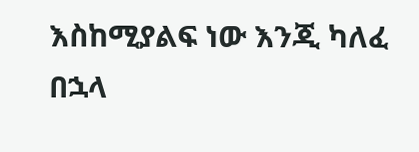እስከሚያልፍ ነው እንጂ ካለፈ በኋላ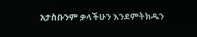አታስቡንም ቃላችሁን እንደምትክዱን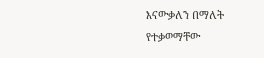እናውቃለን በማለት የተቃወማቸው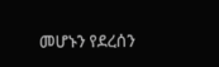መሆኑን የደረሰን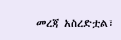መረጃ አስረድቷል፣